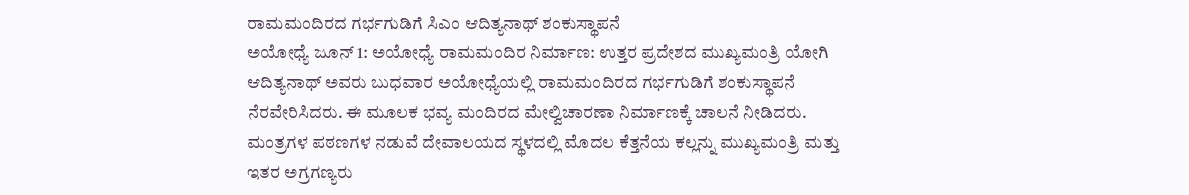ರಾಮಮಂದಿರದ ಗರ್ಭಗುಡಿಗೆ ಸಿಎಂ ಆದಿತ್ಯನಾಥ್ ಶಂಕುಸ್ಥಾಪನೆ
ಅಯೋಧ್ಯೆ ಜೂನ್ 1: ಅಯೋಧ್ಯೆ ರಾಮಮಂದಿರ ನಿರ್ಮಾಣ: ಉತ್ತರ ಪ್ರದೇಶದ ಮುಖ್ಯಮಂತ್ರಿ ಯೋಗಿ ಆದಿತ್ಯನಾಥ್ ಅವರು ಬುಧವಾರ ಅಯೋಧ್ಯೆಯಲ್ಲಿ ರಾಮಮಂದಿರದ ಗರ್ಭಗುಡಿಗೆ ಶಂಕುಸ್ಥಾಪನೆ ನೆರವೇರಿಸಿದರು. ಈ ಮೂಲಕ ಭವ್ಯ ಮಂದಿರದ ಮೇಲ್ವಿಚಾರಣಾ ನಿರ್ಮಾಣಕ್ಕೆ ಚಾಲನೆ ನೀಡಿದರು. ಮಂತ್ರಗಳ ಪಠಣಗಳ ನಡುವೆ ದೇವಾಲಯದ ಸ್ಥಳದಲ್ಲಿ ಮೊದಲ ಕೆತ್ತನೆಯ ಕಲ್ಲನ್ನು ಮುಖ್ಯಮಂತ್ರಿ ಮತ್ತು ಇತರ ಅಗ್ರಗಣ್ಯರು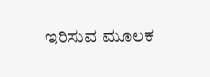ಇರಿಸುವ ಮೂಲಕ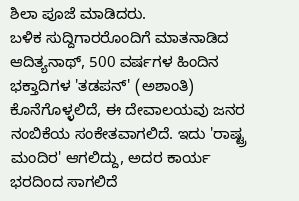ಶಿಲಾ ಪೂಜೆ ಮಾಡಿದರು.
ಬಳಿಕ ಸುದ್ದಿಗಾರರೊಂದಿಗೆ ಮಾತನಾಡಿದ ಆದಿತ್ಯನಾಥ್, 500 ವರ್ಷಗಳ ಹಿಂದಿನ ಭಕ್ತಾದಿಗಳ 'ತಡಪನ್' (ಅಶಾಂತಿ) ಕೊನೆಗೊಳ್ಳಲಿದೆ, ಈ ದೇವಾಲಯವು ಜನರ ನಂಬಿಕೆಯ ಸಂಕೇತವಾಗಲಿದೆ. ಇದು 'ರಾಷ್ಟ್ರ ಮಂದಿರ' ಆಗಲಿದ್ದು, ಅದರ ಕಾರ್ಯ ಭರದಿಂದ ಸಾಗಲಿದೆ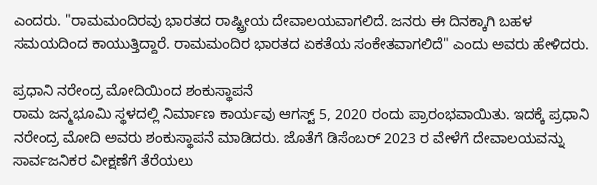ಎಂದರು. "ರಾಮಮಂದಿರವು ಭಾರತದ ರಾಷ್ಟ್ರೀಯ ದೇವಾಲಯವಾಗಲಿದೆ. ಜನರು ಈ ದಿನಕ್ಕಾಗಿ ಬಹಳ ಸಮಯದಿಂದ ಕಾಯುತ್ತಿದ್ದಾರೆ. ರಾಮಮಂದಿರ ಭಾರತದ ಏಕತೆಯ ಸಂಕೇತವಾಗಲಿದೆ" ಎಂದು ಅವರು ಹೇಳಿದರು.

ಪ್ರಧಾನಿ ನರೇಂದ್ರ ಮೋದಿಯಿಂದ ಶಂಕುಸ್ಥಾಪನೆ
ರಾಮ ಜನ್ಮಭೂಮಿ ಸ್ಥಳದಲ್ಲಿ ನಿರ್ಮಾಣ ಕಾರ್ಯವು ಆಗಸ್ಟ್ 5, 2020 ರಂದು ಪ್ರಾರಂಭವಾಯಿತು. ಇದಕ್ಕೆ ಪ್ರಧಾನಿ ನರೇಂದ್ರ ಮೋದಿ ಅವರು ಶಂಕುಸ್ಥಾಪನೆ ಮಾಡಿದರು. ಜೊತೆಗೆ ಡಿಸೆಂಬರ್ 2023 ರ ವೇಳೆಗೆ ದೇವಾಲಯವನ್ನು ಸಾರ್ವಜನಿಕರ ವೀಕ್ಷಣೆಗೆ ತೆರೆಯಲು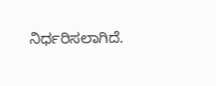ನಿರ್ಧರಿಸಲಾಗಿದೆ.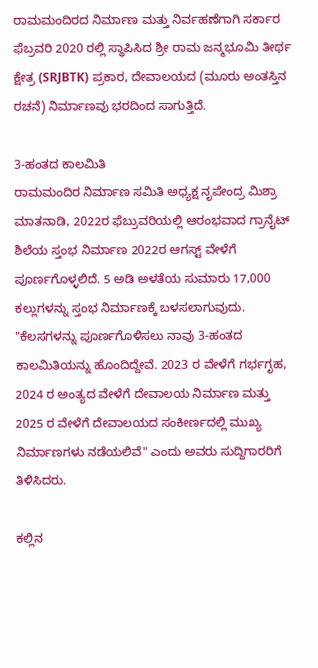ರಾಮಮಂದಿರದ ನಿರ್ಮಾಣ ಮತ್ತು ನಿರ್ವಹಣೆಗಾಗಿ ಸರ್ಕಾರ ಫೆಬ್ರವರಿ 2020 ರಲ್ಲಿ ಸ್ಥಾಪಿಸಿದ ಶ್ರೀ ರಾಮ ಜನ್ಮಭೂಮಿ ತೀರ್ಥ ಕ್ಷೇತ್ರ (SRJBTK) ಪ್ರಕಾರ, ದೇವಾಲಯದ (ಮೂರು ಅಂತಸ್ತಿನ ರಚನೆ) ನಿರ್ಮಾಣವು ಭರದಿಂದ ಸಾಗುತ್ತಿದೆ.

3-ಹಂತದ ಕಾಲಮಿತಿ
ರಾಮಮಂದಿರ ನಿರ್ಮಾಣ ಸಮಿತಿ ಅಧ್ಯಕ್ಷ ನೃಪೇಂದ್ರ ಮಿಶ್ರಾ ಮಾತನಾಡಿ, 2022ರ ಫೆಬ್ರುವರಿಯಲ್ಲಿ ಆರಂಭವಾದ ಗ್ರಾನೈಟ್ ಶಿಲೆಯ ಸ್ತಂಭ ನಿರ್ಮಾಣ 2022ರ ಆಗಸ್ಟ್ ವೇಳೆಗೆ ಪೂರ್ಣಗೊಳ್ಳಲಿದೆ. 5 ಅಡಿ ಅಳತೆಯ ಸುಮಾರು 17,000 ಕಲ್ಲುಗಳನ್ನು ಸ್ತಂಭ ನಿರ್ಮಾಣಕ್ಕೆ ಬಳಸಲಾಗುವುದು.
"ಕೆಲಸಗಳನ್ನು ಪೂರ್ಣಗೊಳಿಸಲು ನಾವು 3-ಹಂತದ ಕಾಲಮಿತಿಯನ್ನು ಹೊಂದಿದ್ದೇವೆ. 2023 ರ ವೇಳೆಗೆ ಗರ್ಭಗೃಹ, 2024 ರ ಅಂತ್ಯದ ವೇಳೆಗೆ ದೇವಾಲಯ ನಿರ್ಮಾಣ ಮತ್ತು 2025 ರ ವೇಳೆಗೆ ದೇವಾಲಯದ ಸಂಕೀರ್ಣದಲ್ಲಿ ಮುಖ್ಯ ನಿರ್ಮಾಣಗಳು ನಡೆಯಲಿವೆ" ಎಂದು ಅವರು ಸುದ್ದಿಗಾರರಿಗೆ ತಿಳಿಸಿದರು.

ಕಲ್ಲಿನ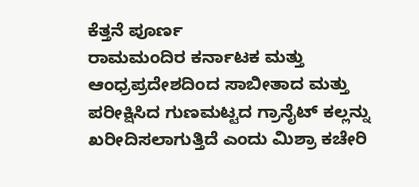ಕೆತ್ತನೆ ಪೂರ್ಣ
ರಾಮಮಂದಿರ ಕರ್ನಾಟಕ ಮತ್ತು ಆಂಧ್ರಪ್ರದೇಶದಿಂದ ಸಾಬೀತಾದ ಮತ್ತು ಪರೀಕ್ಷಿಸಿದ ಗುಣಮಟ್ಟದ ಗ್ರಾನೈಟ್ ಕಲ್ಲನ್ನು ಖರೀದಿಸಲಾಗುತ್ತಿದೆ ಎಂದು ಮಿಶ್ರಾ ಕಚೇರಿ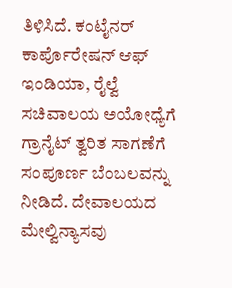ತಿಳಿಸಿದೆ. ಕಂಟೈನರ್ ಕಾರ್ಪೊರೇಷನ್ ಆಫ್ ಇಂಡಿಯಾ, ರೈಲ್ವೆ ಸಚಿವಾಲಯ ಅಯೋಧ್ಯೆಗೆ ಗ್ರಾನೈಟ್ ತ್ವರಿತ ಸಾಗಣೆಗೆ ಸಂಪೂರ್ಣ ಬೆಂಬಲವನ್ನು ನೀಡಿದೆ. ದೇವಾಲಯದ ಮೇಲ್ವಿನ್ಯಾಸವು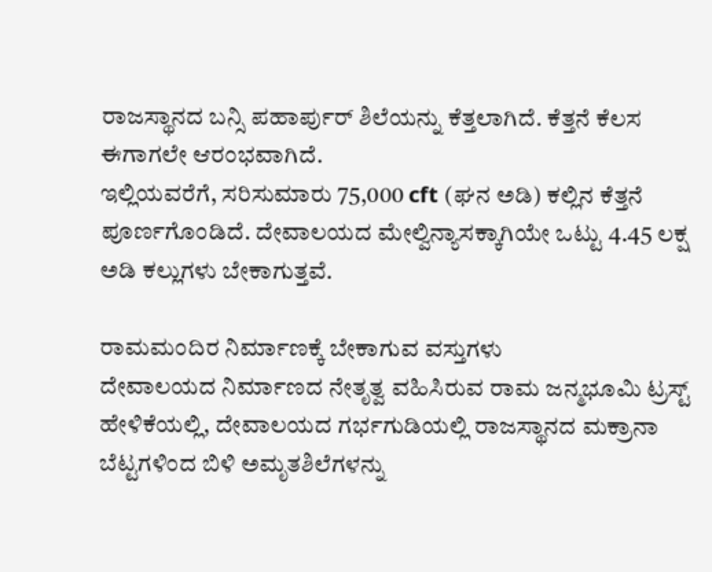ರಾಜಸ್ಥಾನದ ಬನ್ಸಿ ಪಹಾರ್ಪುರ್ ಶಿಲೆಯನ್ನು ಕೆತ್ತಲಾಗಿದೆ. ಕೆತ್ತನೆ ಕೆಲಸ ಈಗಾಗಲೇ ಆರಂಭವಾಗಿದೆ.
ಇಲ್ಲಿಯವರೆಗೆ, ಸರಿಸುಮಾರು 75,000 cft (ಘನ ಅಡಿ) ಕಲ್ಲಿನ ಕೆತ್ತನೆ ಪೂರ್ಣಗೊಂಡಿದೆ. ದೇವಾಲಯದ ಮೇಲ್ವಿನ್ಯಾಸಕ್ಕಾಗಿಯೇ ಒಟ್ಟು 4.45 ಲಕ್ಷ ಅಡಿ ಕಲ್ಲುಗಳು ಬೇಕಾಗುತ್ತವೆ.

ರಾಮಮಂದಿರ ನಿರ್ಮಾಣಕ್ಕೆ ಬೇಕಾಗುವ ವಸ್ತುಗಳು
ದೇವಾಲಯದ ನಿರ್ಮಾಣದ ನೇತೃತ್ವ ವಹಿಸಿರುವ ರಾಮ ಜನ್ಮಭೂಮಿ ಟ್ರಸ್ಟ್ ಹೇಳಿಕೆಯಲ್ಲಿ, ದೇವಾಲಯದ ಗರ್ಭಗುಡಿಯಲ್ಲಿ ರಾಜಸ್ಥಾನದ ಮಕ್ರಾನಾ ಬೆಟ್ಟಗಳಿಂದ ಬಿಳಿ ಅಮೃತಶಿಲೆಗಳನ್ನು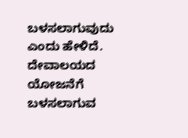ಬಳಸಲಾಗುವುದು ಎಂದು ಹೇಳಿದೆ. ದೇವಾಲಯದ ಯೋಜನೆಗೆ ಬಳಸಲಾಗುವ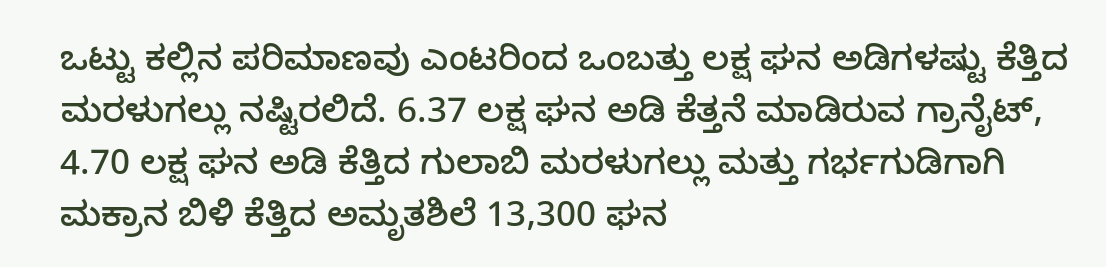ಒಟ್ಟು ಕಲ್ಲಿನ ಪರಿಮಾಣವು ಎಂಟರಿಂದ ಒಂಬತ್ತು ಲಕ್ಷ ಘನ ಅಡಿಗಳಷ್ಟು ಕೆತ್ತಿದ ಮರಳುಗಲ್ಲು ನಷ್ಟಿರಲಿದೆ. 6.37 ಲಕ್ಷ ಘನ ಅಡಿ ಕೆತ್ತನೆ ಮಾಡಿರುವ ಗ್ರಾನೈಟ್, 4.70 ಲಕ್ಷ ಘನ ಅಡಿ ಕೆತ್ತಿದ ಗುಲಾಬಿ ಮರಳುಗಲ್ಲು ಮತ್ತು ಗರ್ಭಗುಡಿಗಾಗಿ ಮಕ್ರಾನ ಬಿಳಿ ಕೆತ್ತಿದ ಅಮೃತಶಿಲೆ 13,300 ಘನ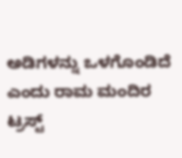ಅಡಿಗಳನ್ನು ಒಳಗೊಂಡಿದೆ ಎಂದು ರಾಮ ಮಂದಿರ ಟ್ರಸ್ಟ್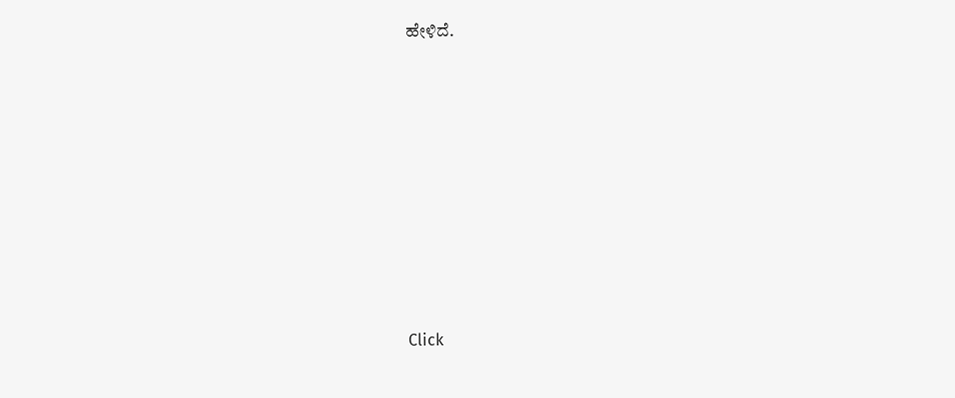ಹೇಳಿದೆ.












Click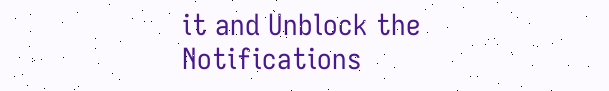it and Unblock the Notifications